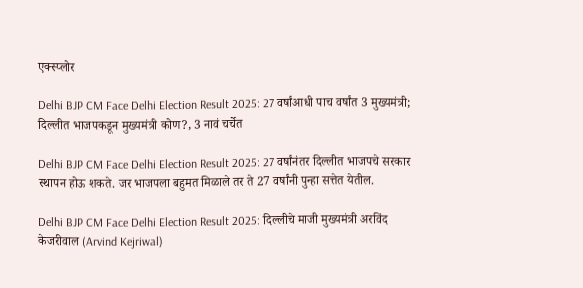एक्स्प्लोर

Delhi BJP CM Face Delhi Election Result 2025: 27 वर्षांआधी पाच वर्षांत 3 मुख्यमंत्री; दिल्लीत भाजपकडून मुख्यमंत्री कोण?, 3 नावं चर्चेत

Delhi BJP CM Face Delhi Election Result 2025: 27 वर्षांनंतर दिल्लीत भाजपचे सरकार स्थापन होऊ शकते. जर भाजपला बहुमत मिळाले तर ते 27 वर्षांनी पुन्हा सत्तेत येतील.

Delhi BJP CM Face Delhi Election Result 2025: दिल्लीचे माजी मुख्यमंत्री अरविंद केजरीवाल (Arvind Kejriwal)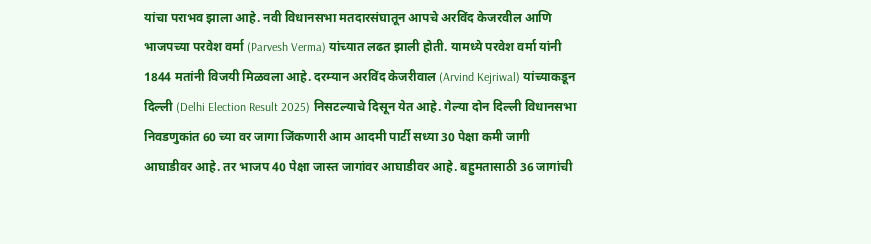यांचा पराभव झाला आहे. नवी विधानसभा मतदारसंघातून आपचे अरविंद केजरवील आणि भाजपच्या परवेश वर्मा (Parvesh Verma) यांच्यात लढत झाली होती. यामध्ये परवेश वर्मा यांनी 1844 मतांनी विजयी मिळवला आहे. दरम्यान अरविंद केजरीवाल (Arvind Kejriwal) यांच्याकडून दिल्ली (Delhi Election Result 2025) निसटल्याचे दिसून येत आहे. गेल्या दोन दिल्ली विधानसभा निवडणुकांत 60 च्या वर जागा जिंकणारी आम आदमी पार्टी सध्या 30 पेक्षा कमी जागी आघाडीवर आहे. तर भाजप 40 पेक्षा जास्त जागांवर आघाडीवर आहे. बहुमतासाठी 36 जागांची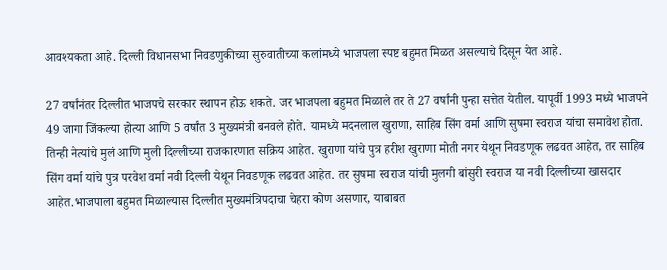आवश्यकता आहे. दिल्ली विधानसभा निवडणुकीच्या सुरुवातीच्या कलांमध्ये भाजपला स्पष्ट बहुमत मिळत असल्याचे दिसून येत आहे.

27 वर्षांनंतर दिल्लीत भाजपचे सरकार स्थापन होऊ शकते. जर भाजपला बहुमत मिळाले तर ते 27 वर्षांनी पुन्हा सत्तेत येतील. यापूर्वी 1993 मध्ये भाजपने 49 जागा जिंकल्या होत्या आणि 5 वर्षांत 3 मुख्यमंत्री बनवले होते. यामध्ये मदनलाल खुराणा, साहिब सिंग वर्मा आणि सुषमा स्वराज यांचा समावेश होता. तिन्ही नेत्यांचे मुलं आणि मुली दिल्लीच्या राजकारणात सक्रिय आहेत. खुराणा यांचे पुत्र हरीश खुराणा मोती नगर येथून निवडणूक लढवत आहेत, तर साहिब सिंग वर्मा यांचे पुत्र परवेश वर्मा नवी दिल्ली येथून निवडणूक लढवत आहेत. तर सुषमा स्वराज यांची मुलगी बांसुरी स्वराज या नवी दिल्लीच्या खासदार आहेत.भाजपाला बहुमत मिळाल्यास दिल्लीत मुख्यमंत्रि‍पदाचा चेहरा कोण असणार, याबाबत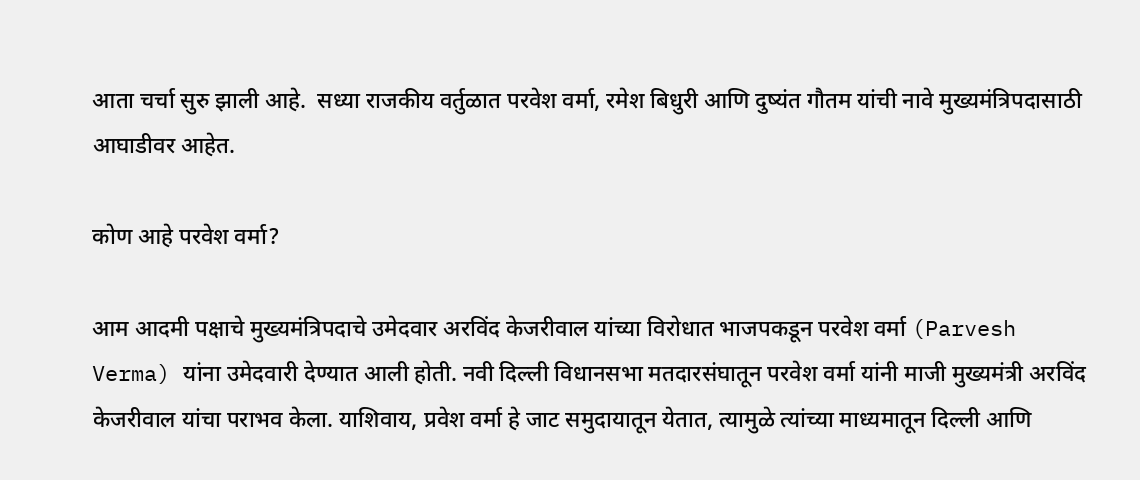आता चर्चा सुरु झाली आहे.  सध्या राजकीय वर्तुळात परवेश वर्मा, रमेश बिधुरी आणि दुष्यंत गौतम यांची नावे मुख्यमंत्रि‍पदासाठी आघाडीवर आहेत.

कोण आहे परवेश वर्मा?

आम आदमी पक्षाचे मुख्यमंत्रिपदाचे उमेदवार अरविंद केजरीवाल यांच्या विरोधात भाजपकडून परवेश वर्मा (Parvesh Verma) यांना उमेदवारी देण्यात आली होती. नवी दिल्ली विधानसभा मतदारसंघातून परवेश वर्मा यांनी माजी मुख्यमंत्री अरविंद केजरीवाल यांचा पराभव केला. याशिवाय, प्रवेश वर्मा हे जाट समुदायातून येतात, त्यामुळे त्यांच्या माध्यमातून दिल्ली आणि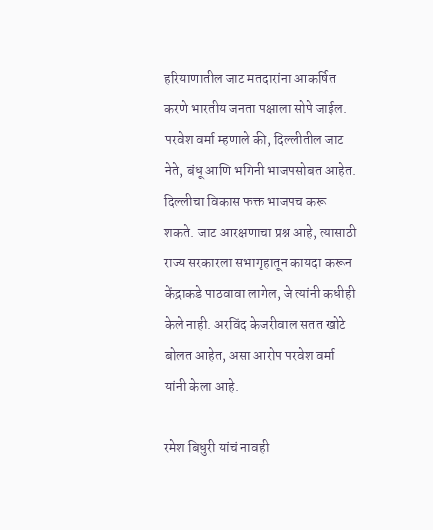हरियाणातील जाट मतदारांना आकर्षित करणे भारतीय जनता पक्षाला सोपे जाईल. परवेश वर्मा म्हणाले की, दिल्लीतील जाट नेते, बंधू आणि भगिनी भाजपसोबत आहेत. दिल्लीचा विकास फक्त भाजपच करू शकते. जाट आरक्षणाचा प्रश्न आहे, त्यासाठी राज्य सरकारला सभागृहातून कायदा करून केंद्राकडे पाठवावा लागेल, जे त्यांनी कधीही केले नाही. अरविंद केजरीवाल सतत खोटे बोलत आहेत, असा आरोप परवेश वर्मा यांनी केला आहे.

रमेश बिधुरी यांचं नावही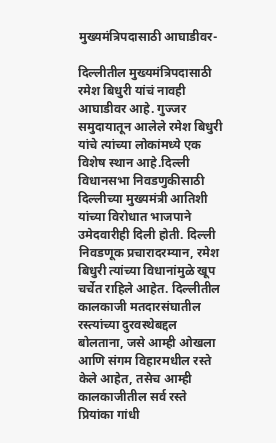मुख्यमंत्रि‍पदासाठी आघाडीवर-

दिल्लीतील मुख्यमंत्रि‍पदासाठी रमेश बिधुरी यांचं नावही आघाडीवर आहे. गुज्जर समुदायातून आलेले रमेश बिधुरी यांचे त्यांच्या लोकांमध्ये एक विशेष स्थान आहे.दिल्ली विधानसभा निवडणुकीसाठी दिल्लीच्या मुख्यमंत्री आतिशी यांच्या विरोधात भाजपाने उमेदवारीही दिली होती. दिल्ली निवडणूक प्रचारादरम्यान, रमेश बिधुरी त्यांच्या विधानांमुळे खूप चर्चेत राहिले आहेत. दिल्लीतील कालकाजी मतदारसंघातील रस्त्यांच्या दुरवस्थेबद्दल बोलताना, जसे आम्ही ओखला आणि संगम विहारमधील रस्ते केले आहेत, तसेच आम्ही कालकाजीतील सर्व रस्ते प्रियांका गांधी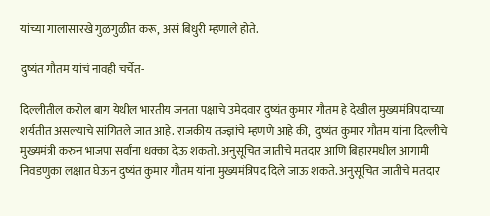यांच्या गालासारखे गुळगुळीत करू, असं बिधुरी म्हणाले होते.

दुष्यंत गौतम यांचं नावही चर्चेत-

दिल्लीतील करोल बाग येथील भारतीय जनता पक्षाचे उमेदवार दुष्यंत कुमार गौतम हे देखील मुख्यमंत्रिपदाच्या शर्यतीत असल्याचे सांगितले जात आहे. राजकीय तज्ज्ञांचे म्हणणे आहे की,  दुष्यंत कुमार गौतम यांना दिल्लीचे मुख्यमंत्री करुन भाजपा सर्वांना धक्का देऊ शकतो. अनुसूचित जातीचे मतदार आणि बिहारमधील आगामी निवडणुका लक्षात घेऊन दुष्यंत कुमार गौतम यांना मुख्यमंत्रिपद दिले जाऊ शकते. अनुसूचित जातीचे मतदार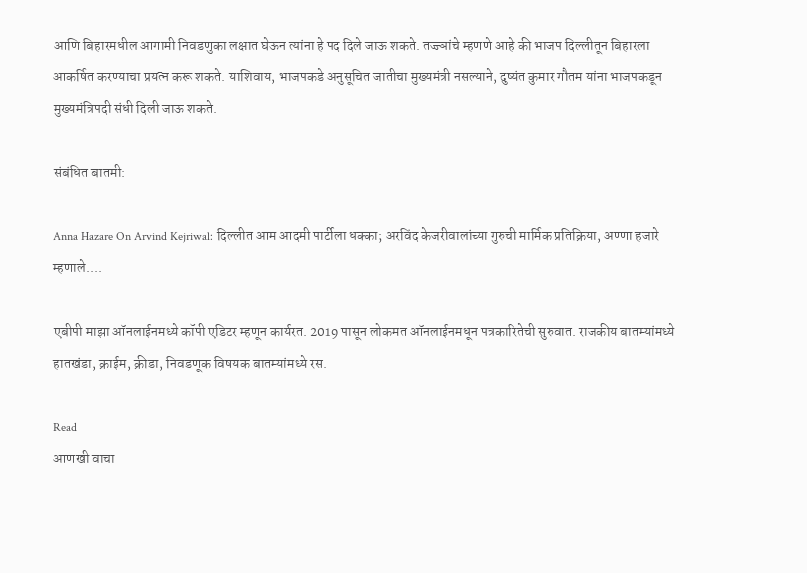आणि बिहारमधील आगामी निवडणुका लक्षात घेऊन त्यांना हे पद दिले जाऊ शकते. तज्ज्ञांचे म्हणणे आहे की भाजप दिल्लीतून बिहारला आकर्षित करण्याचा प्रयत्न करू शकते. याशिवाय, भाजपकडे अनुसूचित जातीचा मुख्यमंत्री नसल्याने, दुष्यंत कुमार गौतम यांना भाजपकडून मुख्यमंत्रि‍पदी संधी दिली जाऊ शकते.

संबंधित बातमी:

Anna Hazare On Arvind Kejriwal: दिल्लीत आम आदमी पार्टीला धक्का; अरविंद केजरीवालांच्या गुरुची मार्मिक प्रतिक्रिया, अण्णा हजारे म्हणाले....

एबीपी माझा ऑनलाईनमध्ये कॉपी एडिटर म्हणून कार्यरत. 2019 पासून लोकमत ऑनलाईनमधून पत्रकारितेची सुरुवात. राजकीय बातम्यांमध्ये हातखंडा, क्राईम, क्रीडा, निवडणूक विषयक बातम्यांमध्ये रस.

Read
आणखी वाचा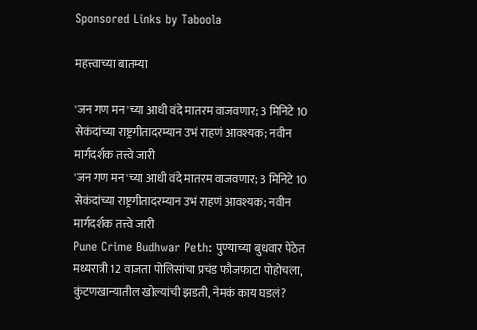Sponsored Links by Taboola

महत्त्वाच्या बातम्या

'जन गण मन'च्या आधी वंदे मातरम वाजवणार; 3 मिनिटे 10 सेकंदांच्या राष्ट्रगीतादरम्यान उभं राहणं आवश्यक; नवीन मार्गदर्शक तत्त्वे जारी
'जन गण मन'च्या आधी वंदे मातरम वाजवणार; 3 मिनिटे 10 सेकंदांच्या राष्ट्रगीतादरम्यान उभं राहणं आवश्यक; नवीन मार्गदर्शक तत्त्वे जारी
Pune Crime Budhwar Peth: पुण्याच्या बुधवार पेठेत मध्यरात्री 12 वाजता पोलिसांचा प्रचंड फौजफाटा पोहोचला, कुंटणखान्यातील खोल्यांची झडती, नेमकं काय घडलं?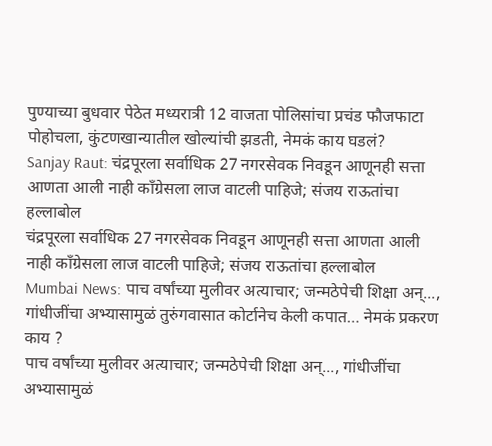पुण्याच्या बुधवार पेठेत मध्यरात्री 12 वाजता पोलिसांचा प्रचंड फौजफाटा पोहोचला, कुंटणखान्यातील खोल्यांची झडती, नेमकं काय घडलं?
Sanjay Raut: चंद्रपूरला सर्वाधिक 27 नगरसेवक निवडून आणूनही सत्ता आणता आली नाही काँग्रेसला लाज वाटली पाहिजे; संजय राऊतांचा हल्लाबोल
चंद्रपूरला सर्वाधिक 27 नगरसेवक निवडून आणूनही सत्ता आणता आली नाही काँग्रेसला लाज वाटली पाहिजे; संजय राऊतांचा हल्लाबोल
Mumbai News: पाच वर्षांच्या मुलीवर अत्याचार; जन्मठेपेची शिक्षा अन्..., गांधीजींचा अभ्यासामुळं तुरुंगवासात कोर्टानेच केली कपात… नेमकं प्रकरण काय ?
पाच वर्षांच्या मुलीवर अत्याचार; जन्मठेपेची शिक्षा अन्..., गांधीजींचा अभ्यासामुळं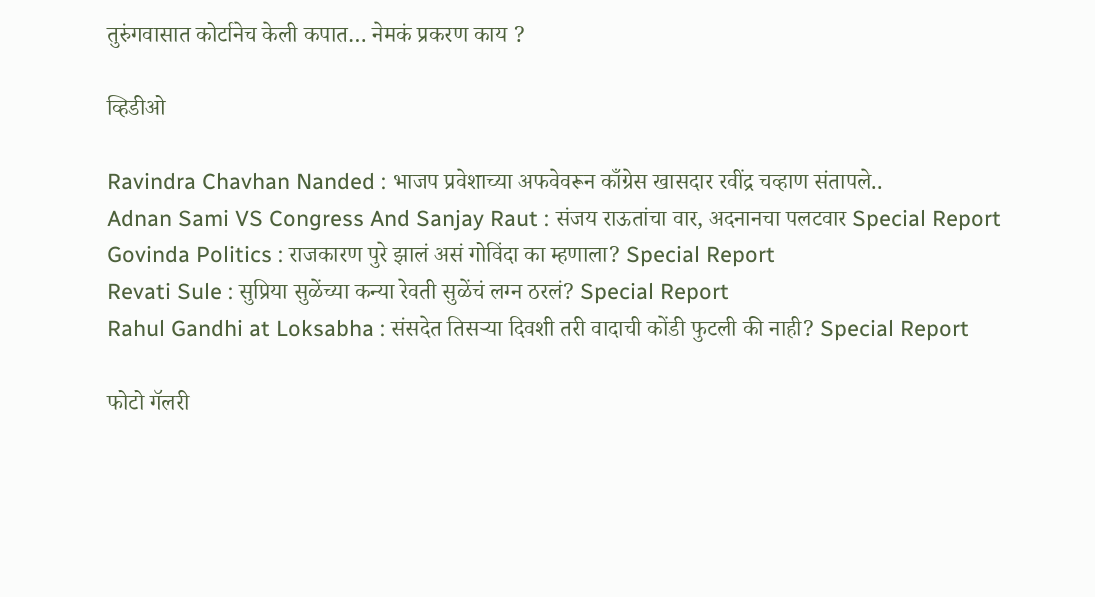तुरुंगवासात कोर्टानेच केली कपात… नेमकं प्रकरण काय ?

व्हिडीओ

Ravindra Chavhan Nanded : भाजप प्रवेशाच्या अफवेवरून काँग्रेस खासदार रवींद्र चव्हाण संतापले..
Adnan Sami VS Congress And Sanjay Raut : संजय राऊतांचा वार, अदनानचा पलटवार Special Report
Govinda Politics : राजकारण पुरे झालं असं गोविंदा का म्हणाला? Special Report
Revati Sule : सुप्रिया सुळेंच्या कन्या रेवती सुळेंचं लग्न ठरलं? Special Report
Rahul Gandhi at Loksabha : संसदेत तिसऱ्या दिवशी तरी वादाची कोंडी फुटली की नाही? Special Report

फोटो गॅलरी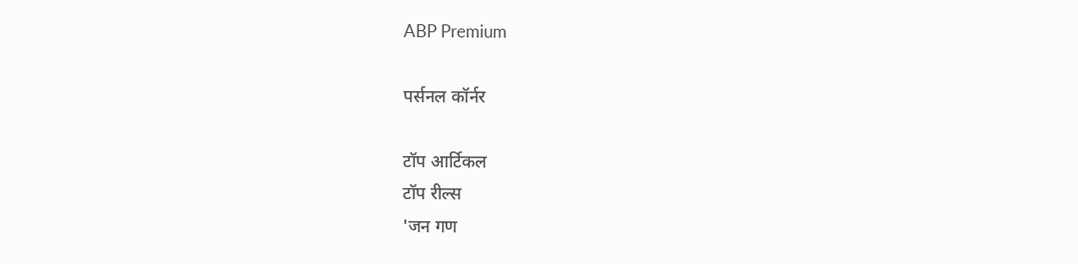ABP Premium

पर्सनल कॉर्नर

टॉप आर्टिकल
टॉप रील्स
'जन गण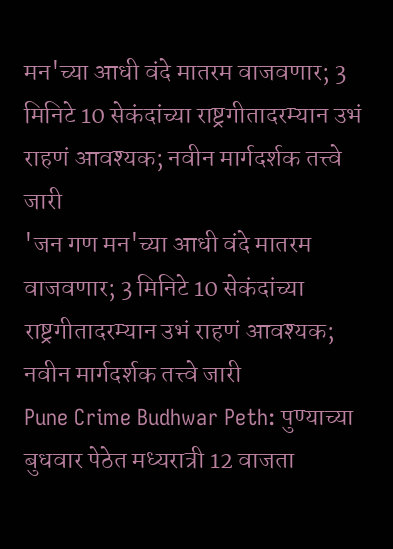मन'च्या आधी वंदे मातरम वाजवणार; 3 मिनिटे 10 सेकंदांच्या राष्ट्रगीतादरम्यान उभं राहणं आवश्यक; नवीन मार्गदर्शक तत्त्वे जारी
'जन गण मन'च्या आधी वंदे मातरम वाजवणार; 3 मिनिटे 10 सेकंदांच्या राष्ट्रगीतादरम्यान उभं राहणं आवश्यक; नवीन मार्गदर्शक तत्त्वे जारी
Pune Crime Budhwar Peth: पुण्याच्या बुधवार पेठेत मध्यरात्री 12 वाजता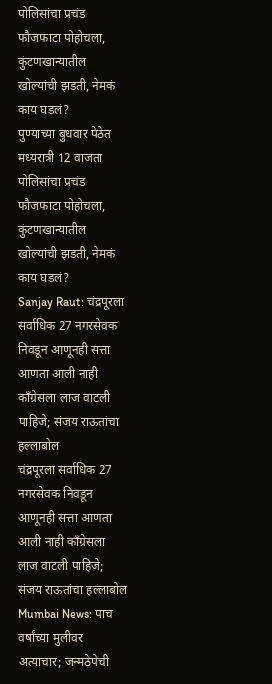पोलिसांचा प्रचंड फौजफाटा पोहोचला, कुंटणखान्यातील खोल्यांची झडती, नेमकं काय घडलं?
पुण्याच्या बुधवार पेठेत मध्यरात्री 12 वाजता पोलिसांचा प्रचंड फौजफाटा पोहोचला, कुंटणखान्यातील खोल्यांची झडती, नेमकं काय घडलं?
Sanjay Raut: चंद्रपूरला सर्वाधिक 27 नगरसेवक निवडून आणूनही सत्ता आणता आली नाही काँग्रेसला लाज वाटली पाहिजे; संजय राऊतांचा हल्लाबोल
चंद्रपूरला सर्वाधिक 27 नगरसेवक निवडून आणूनही सत्ता आणता आली नाही काँग्रेसला लाज वाटली पाहिजे; संजय राऊतांचा हल्लाबोल
Mumbai News: पाच वर्षांच्या मुलीवर अत्याचार; जन्मठेपेची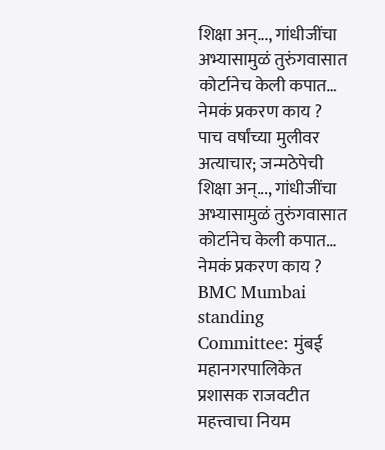शिक्षा अन्..., गांधीजींचा अभ्यासामुळं तुरुंगवासात कोर्टानेच केली कपात… नेमकं प्रकरण काय ?
पाच वर्षांच्या मुलीवर अत्याचार; जन्मठेपेची शिक्षा अन्..., गांधीजींचा अभ्यासामुळं तुरुंगवासात कोर्टानेच केली कपात… नेमकं प्रकरण काय ?
BMC Mumbai standing Committee: मुंबई महानगरपालिकेत प्रशासक राजवटीत महत्त्वाचा नियम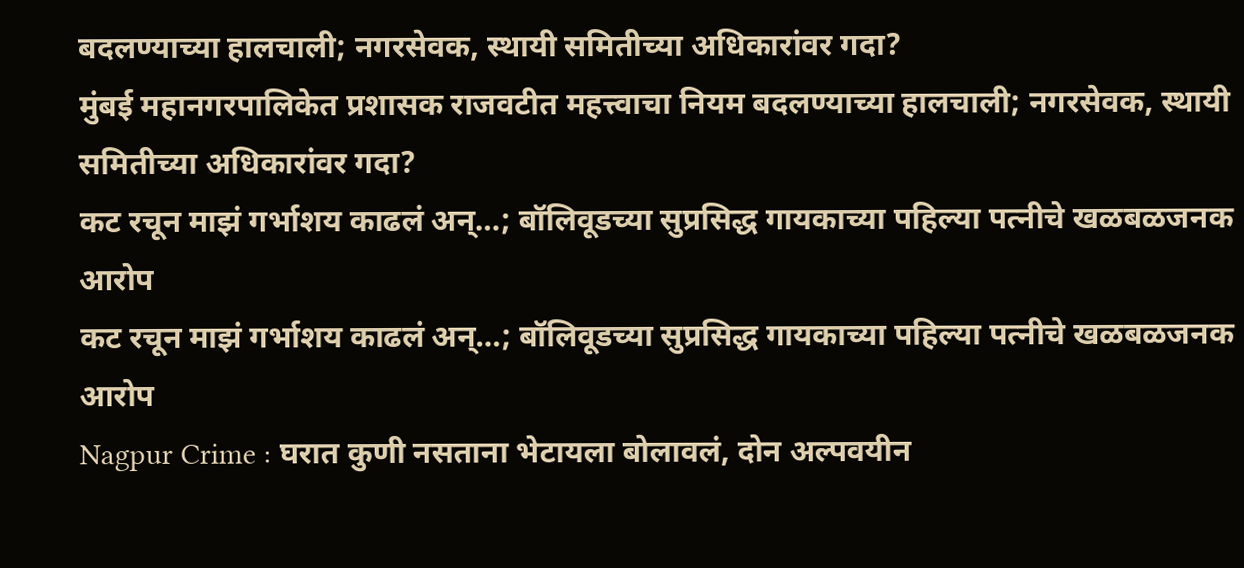बदलण्याच्या हालचाली; नगरसेवक, स्थायी समितीच्या अधिकारांवर गदा?
मुंबई महानगरपालिकेत प्रशासक राजवटीत महत्त्वाचा नियम बदलण्याच्या हालचाली; नगरसेवक, स्थायी समितीच्या अधिकारांवर गदा?
कट रचून माझं गर्भाशय काढलं अन्…; बॉलिवूडच्या सुप्रसिद्ध गायकाच्या पहिल्या पत्नीचे खळबळजनक आरोप
कट रचून माझं गर्भाशय काढलं अन्…; बॉलिवूडच्या सुप्रसिद्ध गायकाच्या पहिल्या पत्नीचे खळबळजनक आरोप
Nagpur Crime : घरात कुणी नसताना भेटायला बोलावलं, दोन अल्पवयीन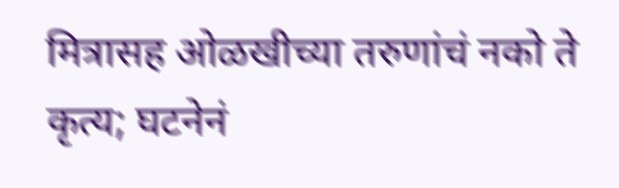मित्रासह ओळखीच्या तरुणांचं नको ते कृत्य; घटनेनं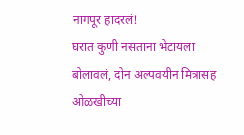नागपूर हादरलं!
घरात कुणी नसताना भेटायला बोलावलं, दोन अल्पवयीन मित्रासह ओळखीच्या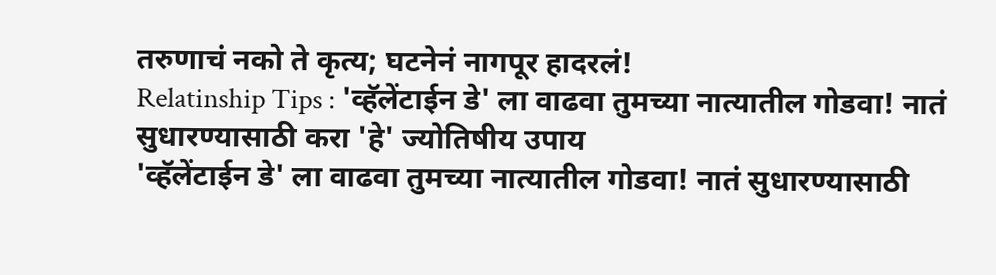तरुणाचं नको ते कृत्य; घटनेनं नागपूर हादरलं!
Relatinship Tips : 'व्हॅलेंटाईन डे' ला वाढवा तुमच्या नात्यातील गोडवा! नातं सुधारण्यासाठी करा 'हे' ज्योतिषीय उपाय
'व्हॅलेंटाईन डे' ला वाढवा तुमच्या नात्यातील गोडवा! नातं सुधारण्यासाठी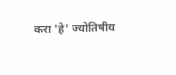करा 'हे' ज्योतिषीय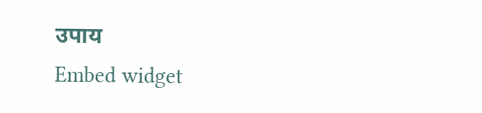उपाय
Embed widget